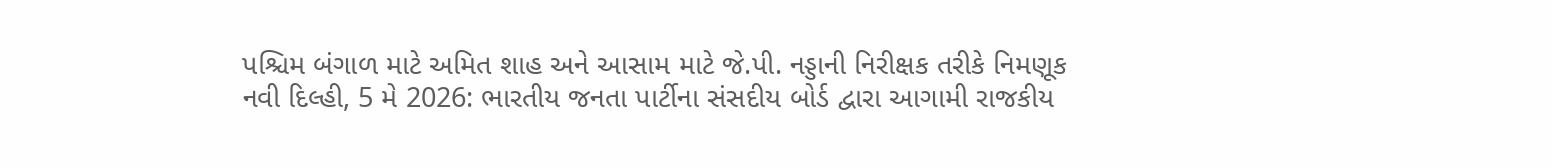પશ્ચિમ બંગાળ માટે અમિત શાહ અને આસામ માટે જે.પી. નડ્ડાની નિરીક્ષક તરીકે નિમણૂક
નવી દિલ્હી, 5 મે 2026: ભારતીય જનતા પાર્ટીના સંસદીય બોર્ડ દ્વારા આગામી રાજકીય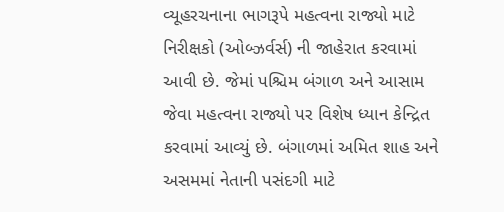વ્યૂહરચનાના ભાગરૂપે મહત્વના રાજ્યો માટે નિરીક્ષકો (ઓબ્ઝર્વર્સ) ની જાહેરાત કરવામાં આવી છે. જેમાં પશ્ચિમ બંગાળ અને આસામ જેવા મહત્વના રાજ્યો પર વિશેષ ધ્યાન કેન્દ્રિત કરવામાં આવ્યું છે. બંગાળમાં અમિત શાહ અને અસમમાં નેતાની પસંદગી માટે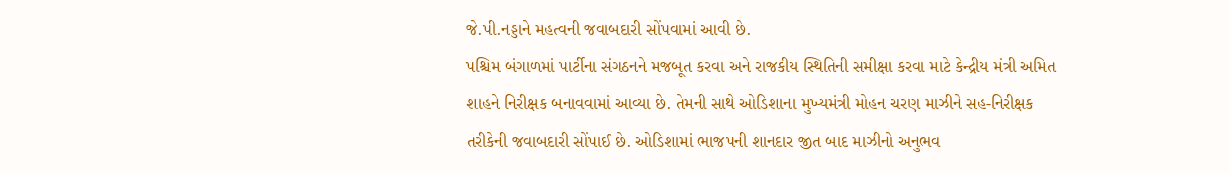જે.પી.નડ્ડાને મહત્વની જવાબદારી સોંપવામાં આવી છે.
પશ્ચિમ બંગાળમાં પાર્ટીના સંગઠનને મજબૂત કરવા અને રાજકીય સ્થિતિની સમીક્ષા કરવા માટે કેન્દ્રીય મંત્રી અમિત શાહને નિરીક્ષક બનાવવામાં આવ્યા છે. તેમની સાથે ઓડિશાના મુખ્યમંત્રી મોહન ચરણ માઝીને સહ-નિરીક્ષક તરીકેની જવાબદારી સોંપાઈ છે. ઓડિશામાં ભાજપની શાનદાર જીત બાદ માઝીનો અનુભવ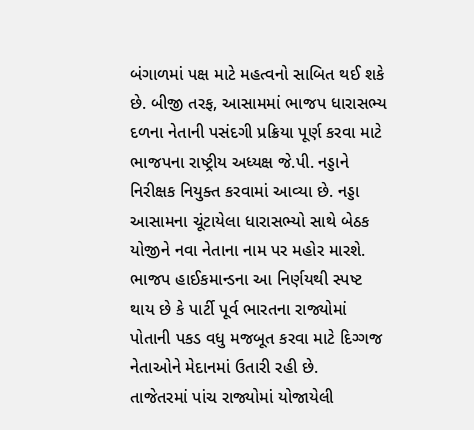બંગાળમાં પક્ષ માટે મહત્વનો સાબિત થઈ શકે છે. બીજી તરફ, આસામમાં ભાજપ ધારાસભ્ય દળના નેતાની પસંદગી પ્રક્રિયા પૂર્ણ કરવા માટે ભાજપના રાષ્ટ્રીય અધ્યક્ષ જે.પી. નડ્ડાને નિરીક્ષક નિયુક્ત કરવામાં આવ્યા છે. નડ્ડા આસામના ચૂંટાયેલા ધારાસભ્યો સાથે બેઠક યોજીને નવા નેતાના નામ પર મહોર મારશે. ભાજપ હાઈકમાન્ડના આ નિર્ણયથી સ્પષ્ટ થાય છે કે પાર્ટી પૂર્વ ભારતના રાજ્યોમાં પોતાની પકડ વધુ મજબૂત કરવા માટે દિગ્ગજ નેતાઓને મેદાનમાં ઉતારી રહી છે.
તાજેતરમાં પાંચ રાજ્યોમાં યોજાયેલી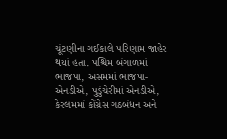ચૂંટણીના ગઈકાલે પરિણામ જાહેર થયાં હતા. પશ્ચિમ બંગાળમાં ભાજપા, અસમમાં ભાજપા-એનડીએ, પુડુંચેરીમાં એનડીએ, કેરલમમાં કોંગ્રેસ ગઠબંધન અને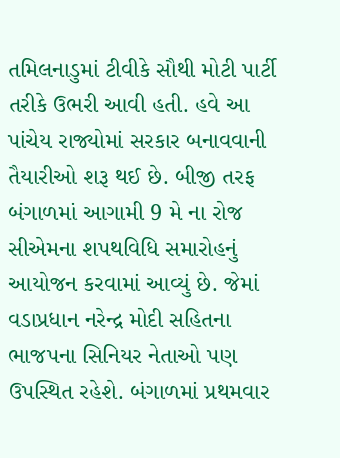તમિલનાડુમાં ટીવીકે સૌથી મોટી પાર્ટી તરીકે ઉભરી આવી હતી. હવે આ પાંચેય રાજ્યોમાં સરકાર બનાવવાની તૈયારીઓ શરૂ થઈ છે. બીજી તરફ બંગાળમાં આગામી 9 મે ના રોજ સીએમના શપથવિધિ સમારોહનું આયોજન કરવામાં આવ્યું છે. જેમાં વડાપ્રધાન નરેન્દ્ર મોદી સહિતના ભાજપના સિનિયર નેતાઓ પણ ઉપસ્થિત રહેશે. બંગાળમાં પ્રથમવાર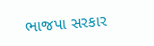ભાજપા સરકાર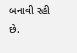બનાવી રહી છે.